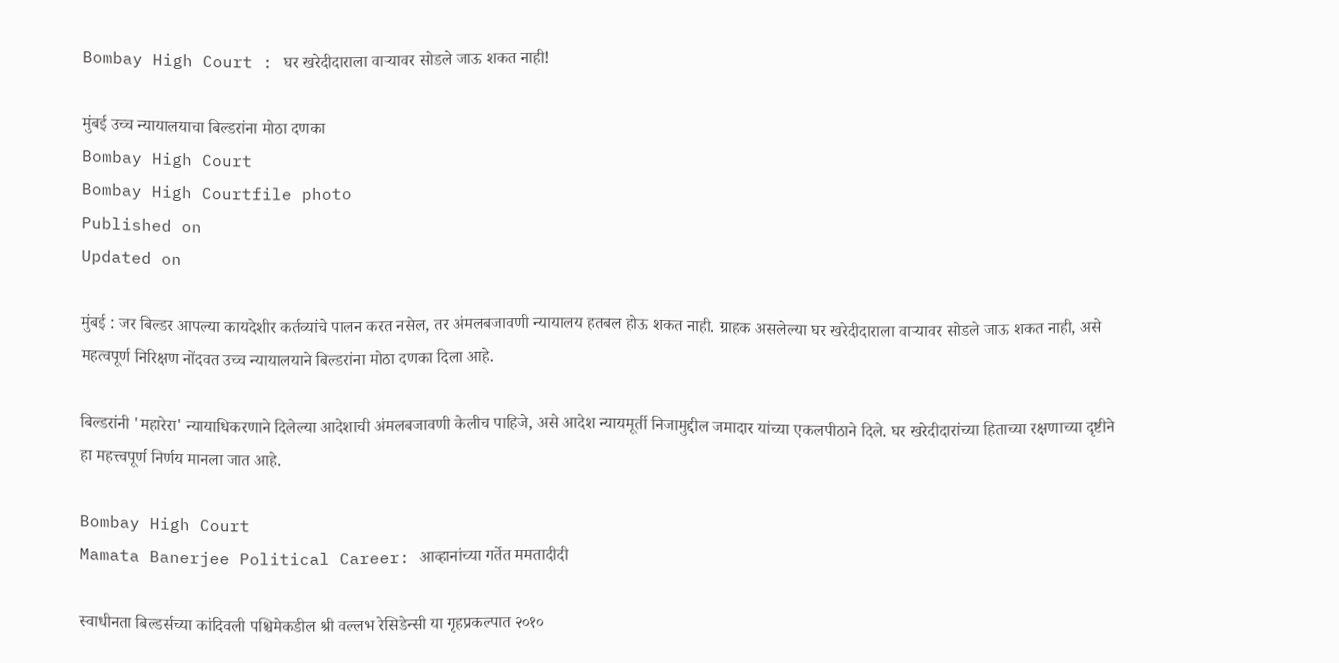Bombay High Court : घर खरेदीदाराला वाऱ्यावर सोडले जाऊ शकत नाही!

मुंबई उच्च न्यायालयाचा बिल्डरांना मोठा दणका
Bombay High Court
Bombay High Courtfile photo
Published on
Updated on

मुंबई : जर बिल्डर आपल्या कायदेशीर कर्तव्यांचे पालन करत नसेल, तर अंमलबजावणी न्यायालय हतबल होऊ शकत नाही. ग्राहक असलेल्या घर खरेदीदाराला वाऱ्यावर सोडले जाऊ शकत नाही, असे महत्वपूर्ण निरिक्षण नोंदवत उच्च न्यायालयाने बिल्डरांना मोठा दणका दिला आहे.

बिल्डरांनी 'महारेरा' न्यायाधिकरणाने दिलेल्या आदेशाची अंमलबजावणी केलीच पाहिजे, असे आदेश न्यायमूर्ती निजामुद्दील जमादार यांच्या एकलपीठाने दिले. घर खरेदीदारांच्या हिताच्या रक्षणाच्या दृष्टीने हा महत्त्वपूर्ण निर्णय मानला जात आहे.

Bombay High Court
Mamata Banerjee Political Career: आव्हानांच्या गर्तेत ममतादीदी

स्वाधीनता बिल्डर्सच्या कांदिवली पश्चिमेकडील श्री वल्लभ रेसिडेन्सी या गृहप्रकल्पात २०१०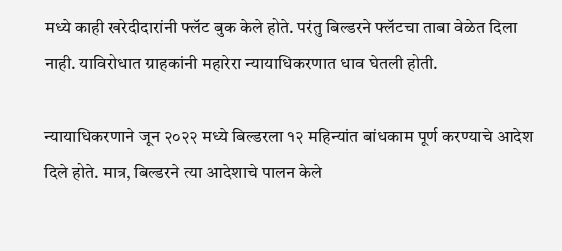मध्ये काही खरेदीदारांनी फ्लॅट बुक केले होते. परंतु बिल्डरने फ्लॅटचा ताबा वेळेत दिला नाही. याविरोधात ग्राहकांनी महारेरा न्यायाधिकरणात धाव घेतली होती.

न्यायाधिकरणाने जून २०२२ मध्ये बिल्डरला १२ महिन्यांत बांधकाम पूर्ण करण्याचे आदेश दिले होते. मात्र, बिल्डरने त्या आदेशाचे पालन केले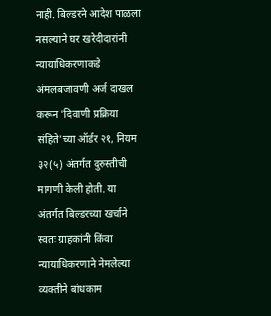नाही. बिल्डरने आदेश पाळला नसल्याने घर खरेदीदारांनी न्यायाधिकरणाकडे अंमलबजावणी अर्ज दाखल करून 'दिवाणी प्रक्रिया संहिते'च्या ऑर्डर २१, नियम ३२(५) अंतर्गत दुरुस्तीची मागणी केली होती. या अंतर्गत बिल्डरच्या खर्चाने स्वतः ग्राहकांनी किंवा न्यायाधिकरणाने नेमलेल्या व्यक्तीने बांधकाम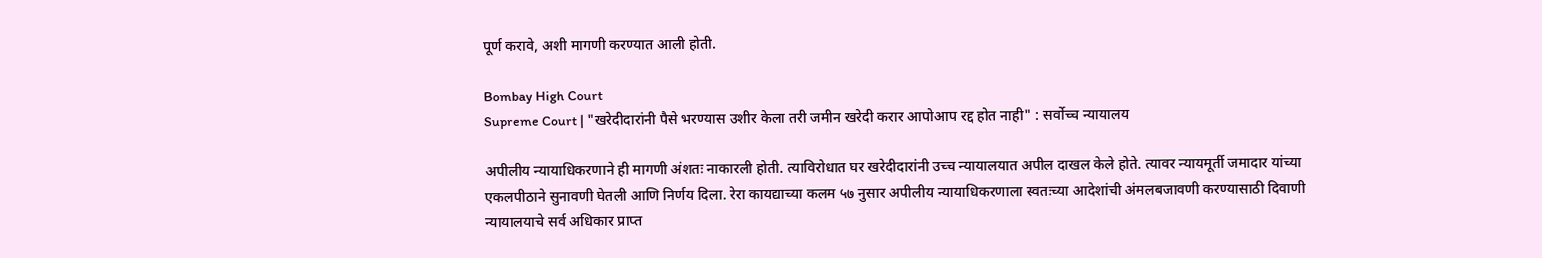पूर्ण करावे, अशी मागणी करण्यात आली होती.

Bombay High Court
Supreme Court | "खरेदीदारांनी पैसे भरण्यास उशीर केला तरी जमीन खरेदी करार आपोआप रद्द होत नाही" : सर्वोच्च न्यायालय

अपीलीय न्यायाधिकरणाने ही मागणी अंशतः नाकारली होती. त्याविरोधात घर खरेदीदारांनी उच्च न्यायालयात अपील दाखल केले होते. त्यावर न्यायमूर्ती जमादार यांच्या एकलपीठाने सुनावणी घेतली आणि निर्णय दिला. रेरा कायद्याच्या कलम ५७ नुसार अपीलीय न्यायाधिकरणाला स्वतःच्या आदेशांची अंमलबजावणी करण्यासाठी दिवाणी न्यायालयाचे सर्व अधिकार प्राप्त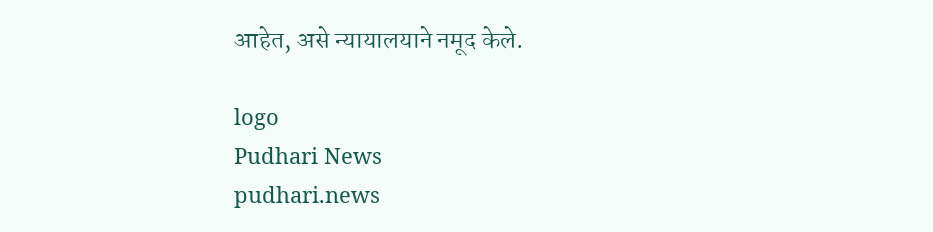आहेत, असे न्यायालयाने नमूद केले.

logo
Pudhari News
pudhari.news